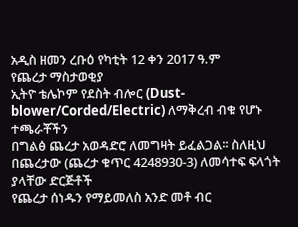አዲስ ዘመን ረቡዕ የካቲት 12 ቀን 2017 ዓ.ም
የጨረታ ማስታወቂያ
ኢትዮ ቴሌኮም የደስት ብሎር (Dust-blower/Corded/Electric) ለማቅረብ ብቁ የሆኑ ተጫራቾችን
በግልፅ ጨረታ አወዳድሮ ለመግዛት ይፈልጋል፡፡ ስለዚህ በጨረታው (ጨረታ ቁጥር 4248930-3) ለመሳተፍ ፍላጎት ያላቸው ድርጅቶች
የጨረታ ሰነዱን የማይመለስ አንድ መቶ ብር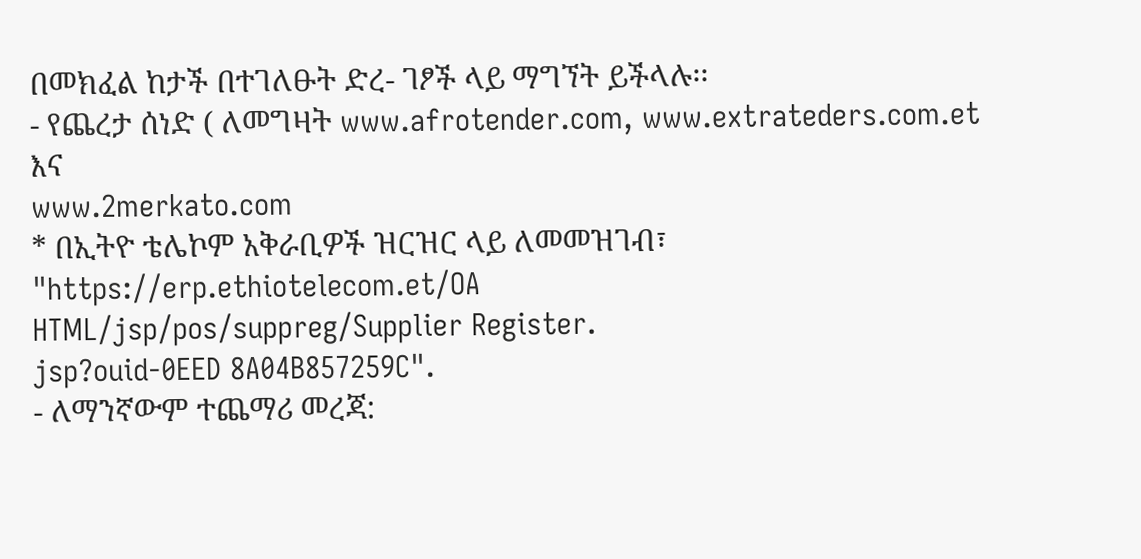በመክፈል ከታች በተገለፁት ድረ- ገፆች ላይ ማግኘት ይችላሉ፡፡
- የጨረታ ሰነድ ( ለመግዛት www.afrotender.com, www.extrateders.com.et እና
www.2merkato.com
* በኢትዮ ቴሌኮም አቅራቢዎች ዝርዝር ላይ ለመመዝገብ፣
"https://erp.ethiotelecom.et/OA
HTML/jsp/pos/suppreg/Supplier Register.
jsp?ouid-0EED 8A04B857259C".
- ለማንኛውም ተጨማሪ መረጃ: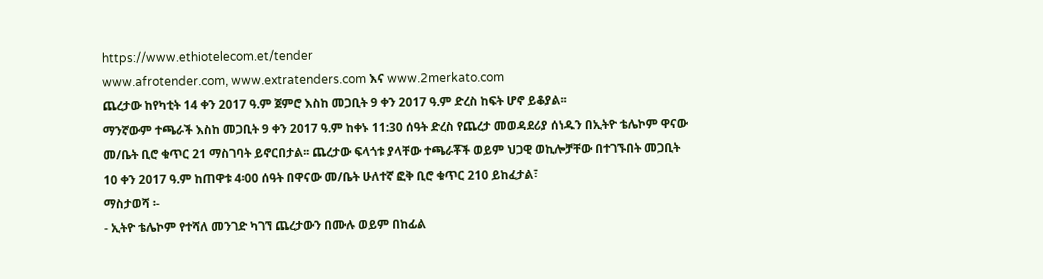https://www.ethiotelecom.et/tender
www.afrotender.com, www.extratenders.com እና www.2merkato.com
ጨረታው ከየካቲት 14 ቀን 2017 ዓ.ም ጀምሮ እስከ መጋቢት 9 ቀን 2017 ዓ.ም ድረስ ከፍት ሆኖ ይቆያል፡፡
ማንኛውም ተጫራች እስከ መጋቢት 9 ቀን 2017 ዓ.ም ከቀኑ 11:30 ሰዓት ድረስ የጨረታ መወዳደሪያ ሰነዱን በኢትዮ ቴሌኮም ዋናው
መ/ቤት ቢሮ ቁጥር 21 ማስገባት ይኖርበታል፡፡ ጨረታው ፍላጎቱ ያላቸው ተጫራቾች ወይም ህጋዊ ወኪሎቻቸው በተገኙበት መጋቢት
10 ቀን 2017 ዓ.ም ከጠዋቱ 4፡00 ሰዓት በዋናው መ/ቤት ሁለተኛ ፎቅ ቢሮ ቁጥር 210 ይከፈታል፣
ማስታወሻ ፡-
- ኢትዮ ቴሌኮም የተሻለ መንገድ ካገኘ ጨረታውን በሙሉ ወይም በከፊል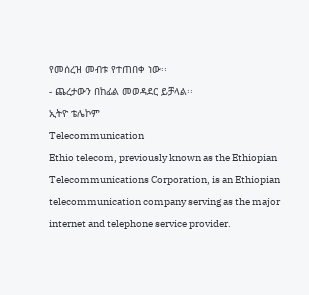የመሰረዝ መብቱ የተጠበቀ ነው፡፡
- ጨረታውን በከፊል መወዳደር ይቻላል፡፡
ኢትዮ ቴሌኮም
Telecommunication
Ethio telecom, previously known as the Ethiopian Telecommunications Corporation, is an Ethiopian telecommunication company serving as the major internet and telephone service provider.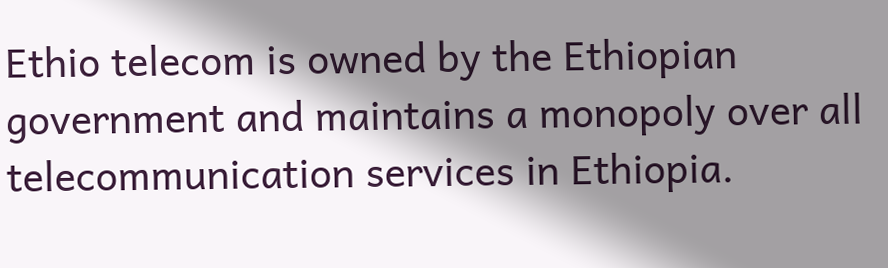Ethio telecom is owned by the Ethiopian government and maintains a monopoly over all telecommunication services in Ethiopia.